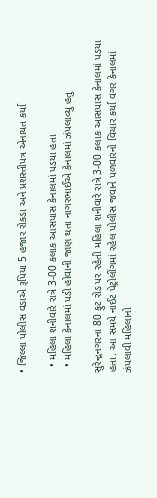• જિલ્લા પોલીસ વડાએ રૂપિયા 5 હજાર રોકડા અને પ્રશસ્તીપત્ર એનાયત કર્યા

  • મહિલા શનીવારે રાત્રે 3-00 કલાક આસપાસ કેનાલમાં પડયા હતા
  • મહિલા કેનાલમાં પડી હોવાની જાણ થતા નાગરભાઈએ કેનાલમાં ઝંપલાવ્યુ હતુ

સુરેન્દ્રનગરના 80 ફુટ રોડ પર રહેતી મહિલા શનીવારે રાત્રે 3-00 કલાક આસપાસ કેનાલમાં પડયા હતા. આ સમયે નાઈટ પેટ્રોલીંગમાં રહેલ પોલીસ જવાને પળવારનો વિચાર કર્યા વગર કેનાલમાં ઝંપલાવી મહિલાનો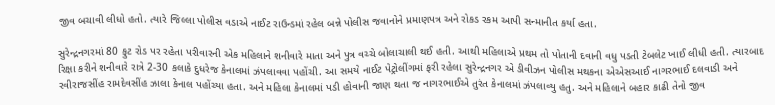જીવ બચાવી લીધો હતો. ત્યારે જિલ્લા પોલીસ વડાએ નાઈટ રાઉન્ડમાં રહેલ બન્ને પોલીસ જવાનોને પ્રમાણપત્ર અને રોકડ રકમ આપી સન્માનીત કર્યા હતા.

સુરેન્દ્રનગરમાં 80 ફુટ રોડ પર રહેતા પરીવારની એક મહિલાને શનીવારે માતા અને પુત્ર વચ્ચે બોલાચાલી થઈ હતી. આથી મહિલાએ પ્રથમ તો પોતાની દવાની વધુ પડતી ટેબલેટ ખાઈ લીધી હતી. ત્યારબાદ રિક્ષા કરીને શનીવારે રાત્રે 2-30 કલાકે દુધરેજ કેનાલમાં ઝંપલાવવા પહોંચી. આ સમયે નાઈટ પેટ્રોલીંગમાં ફરી રહેલા સુરેન્દ્રનગર એ ડીવીઝન પોલીસ મથકના એએસઆઈ નાગરભાઈ દલવાડી અને રવીરાજસીંહ રામદેવસીંહ ઝાલા કેનાલ પહોંચ્યા હતા. અને મહિલા કેનાલમાં પડી હોવાની જાણ થતા જ નાગરભાઈએ તુરંત કેનાલમાં ઝંપલાવ્યુ હતુ. અને મહિલાને બહાર કાઢી તેનો જીવ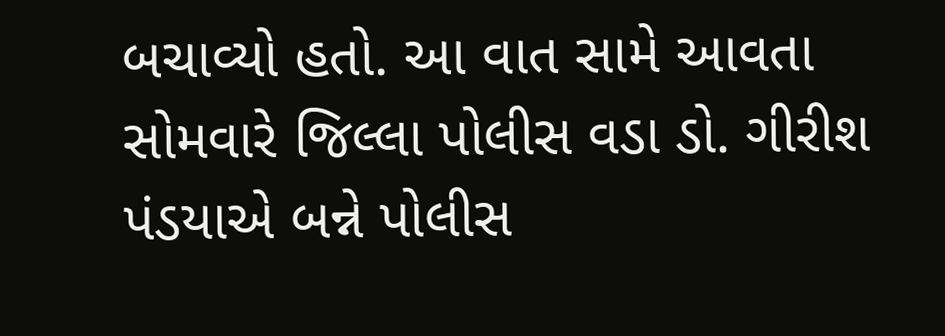બચાવ્યો હતો. આ વાત સામે આવતા સોમવારે જિલ્લા પોલીસ વડા ડો. ગીરીશ પંડયાએ બન્ને પોલીસ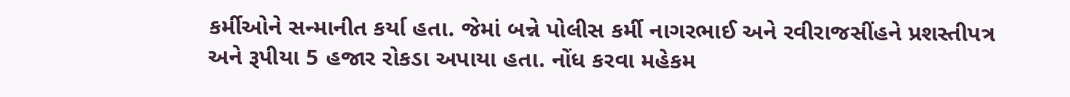કર્મીઓને સન્માનીત કર્યા હતા. જેમાં બન્ને પોલીસ કર્મી નાગરભાઈ અને રવીરાજસીંહને પ્રશસ્તીપત્ર અને રૂપીયા 5 હજાર રોકડા અપાયા હતા. નોંધ કરવા મહેકમ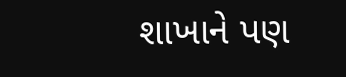શાખાને પણ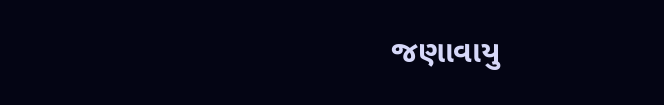જણાવાયુ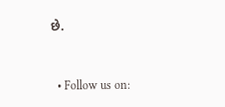છે.


  • Follow us on: